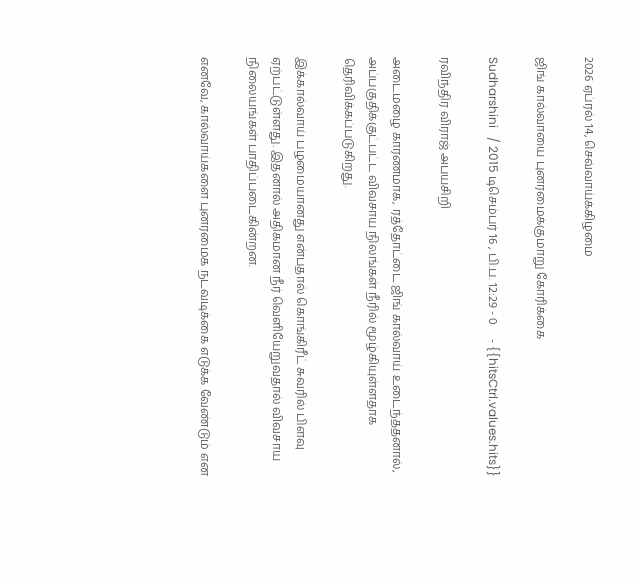2026 ஏப்ரல் 14, செவ்வாய்க்கிழமை

ஜிங் கால்வாயை புனரமைக்குமாறு கோரிக்கை

Sudharshini   / 2015 டிசெம்பர் 16 , பி.ப. 12:29 - 0     - {{hitsCtrl.values.hits}}

ரவிந்திர விராஜ் அபயசிறி

அடைமழை காரணமாக, ரத்தோட்டை ஜிங் கால்வாய் உடைந்ததனால், அப்பகுதிக்குட்பட்ட விவசாய நிலங்கள் நீரில் மூழ்கியுள்ளதாக தெரிவிக்கப்படுகிறது.

இக்கால்வாய் பழமையானது என்பதால் கொங்கிரீட் சுவரில் பிளவு ஏற்பட்டுள்ளது. இதனால் அதிகமான நீர் வெளியேறுவதால் விவசாய நிலையங்கள் பாதிப்படைகின்றன.

எனவே, கால்வாய்களை புனரமைக நடவடிக்கை எடுக்க வேண்டும் என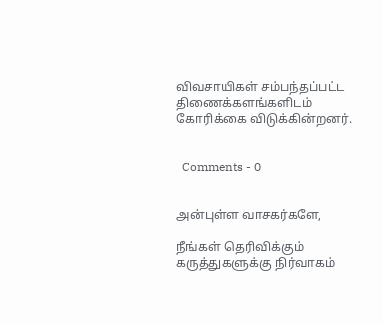விவசாயிகள் சம்பந்தப்பட்ட திணைக்களங்களிடம் கோரிக்கை விடுக்கின்றனர்.


  Comments - 0


அன்புள்ள வாசகர்களே,

நீங்கள் தெரிவிக்கும் கருத்துகளுக்கு நிர்வாகம்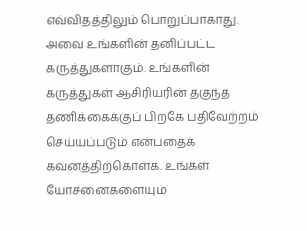எவ்விதத்திலும் பொறுப்பாகாது. அவை உங்களின் தனிப்பட்ட கருத்துகளாகும். உங்களின் கருத்துகள் ஆசிரியரின் தகுந்த தணிக்கைக்குப் பிறகே பதிவேற்றம் செய்யப்படும் என்பதைக் கவனத்திற்கொள்க. உங்கள் யோசனைகளையும்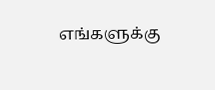எங்களுக்கு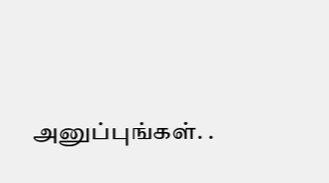அனுப்புங்கள். .